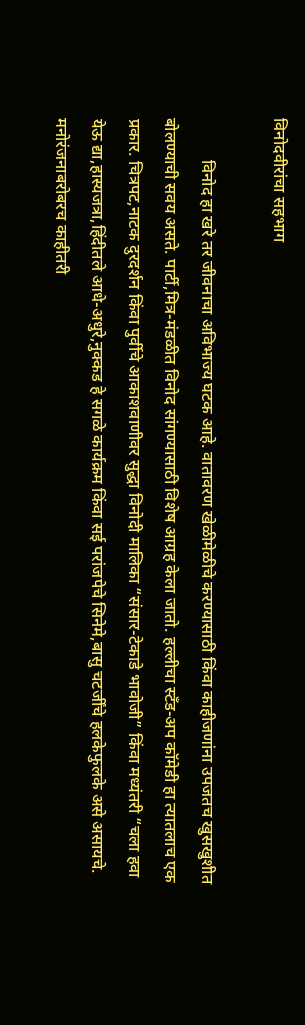विनोदवीरांचा सहभाग

          विनोद हा खरे तर जीवनाचा अविभाज्य घटक आहे. वातावरण खेळीमेळीचे करण्यासाठी किंवा काहीजणांना उपजतच खुसखुशीत बोलण्याची सवय असते. पार्टी,मित्र-मंडळीत विनोद सांगण्यासाठी विशेष आग्रह केला जातो. हल्लीचा स्टॅंड-अप कॉमेडी हा त्यातलाच एक प्रकार. चित्रपट,नाटक दुरदर्शन किंवा पुर्वीचे आकाशवाणीवर सुद्धा विनोदी मालिका “संसार-टेकाडे भावोजी” किंवा मध्यंतरी “चला हवा येऊ द्या,हास्यजत्रा,हिंदीतले आधे-अधुरे,नुक्कड हे सगळे कार्यक्रम किंवा सई परांजपेचे सिनेमे,बासु चटर्जींचे हलकेफुलके असे असायचे. मनोरंजनाबरोबरच काहीतरी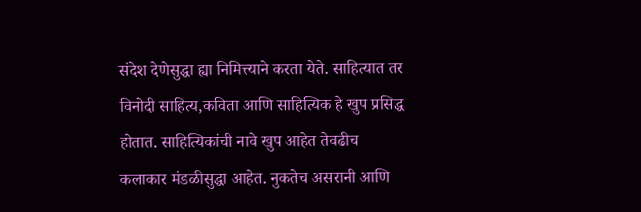संदेश देणेसुद्धा ह्या निमित्त्याने करता येते. साहित्यात तर विनोदी साहित्य,कविता आणि साहित्यिक हे खुप प्रसिद्ध होतात. साहित्यिकांची नावे खुप आहेत तेवढीच कलाकार मंडळीसुद्धा आहेत. नुकतेच असरानी आणि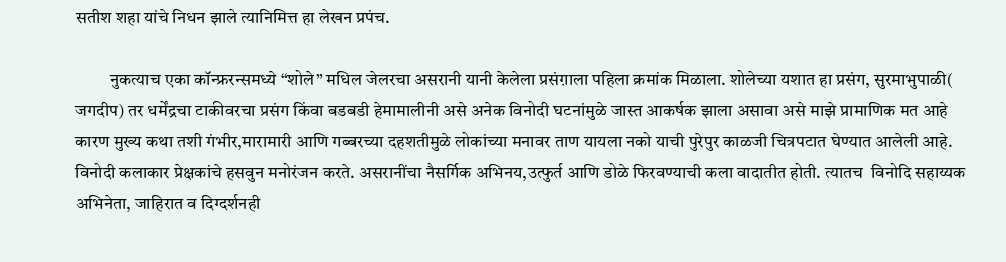सतीश शहा यांचे निधन झाले त्यानिमित्त हा लेखन प्रपंच.

          नुकत्याच एका कॉन्फ्ररन्समध्ये “शोले” मधिल जेलरचा असरानी यानी केलेला प्रसंग़ाला पहिला क्रमांक मिळाला. शोलेच्या यशात हा प्रसंग, सुरमाभुपाळी( जगदीप) तर धर्मेंद्रचा टाकीवरचा प्रसंग किंवा बडबडी हेमामालीनी असे अनेक विनोदी घटनांमुळे जास्त आकर्षक झाला असावा असे माझे प्रामाणिक मत आहे कारण मुख्य कथा तशी गंभीर,मारामारी आणि गब्बरच्या दहशतीमुळे लोकांच्या मनावर ताण यायला नको याची पुरेपुर काळजी चित्रपटात घेण्यात आलेली आहे. विनोदी कलाकार प्रेक्षकांचे हसवुन मनोरंजन करते. असरानींचा नैसर्गिक अभिनय,उत्फुर्त आणि डोळे फिरवण्याची कला वादातीत होती. त्यातच  विनोदि सहाय्यक अभिनेता, जाहिरात व दिग्दर्शनही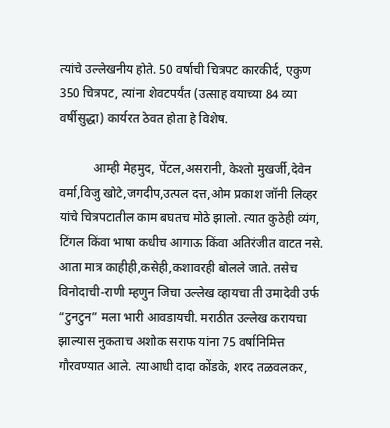त्यांचे उल्लेखनीय होते. 50 वर्षाची चित्रपट कारकीर्द, एकुण 350 चित्रपट, त्यांना शेवटपर्यंत (उत्साह वयाच्या 84 व्या वर्षीसुद्धा) कार्यरत ठेवत होता हे विशेष.

           आम्ही मेहमुद, पेंटल,असरानी, केश्तो मुखर्जी,देवेन वर्मा,विजु खोटे,जगदीप,उत्पल दत्त,ओम प्रकाश जॉनी लिव्हर यांचे चित्रपटातील काम बघतच मोठे झालो. त्यात कुठेही व्यंग, टिंगल किंवा भाषा कधीच आगाऊ किंवा अतिरंजीत वाटत नसे. आता मात्र काहीही,कसेही,कशावरही बोलले जाते. तसेच विनोदाची-राणी म्हणुन जिचा उल्लेख व्हायचा ती उमादेवी उर्फ “टुनटुन” मला भारी आवडायची. मराठीत उल्लेख करायचा झाल्यास नुकताच अशोक सराफ यांना 75 वर्षानिमित्त गौरवण्यात आले. त्याआधी दादा कोंडके, शरद तळवलकर,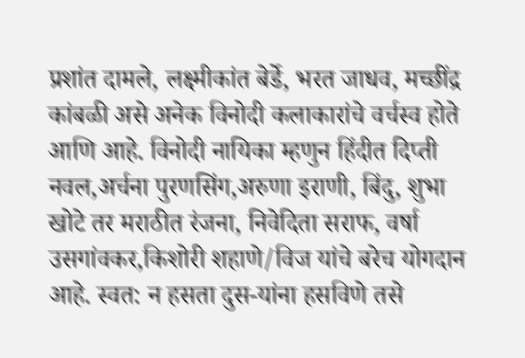प्रशांत दामले, लक्ष्मीकांत बेर्डे, भरत जाधव, मच्छींद्र कांबळी असे अनेक विनोदी कलाकारांचे वर्चस्व होते आणि आहे. विनोदी नायिका म्हणुन हिंदीत दिप्ती नवल,अर्चना पुरणसिंग,अरुणा इराणी, बिंदु, शुभा खोटे तर मराठीत रंजना, निवेदिता सराफ, वर्षा उसगांवकर,किशोरी शहाणे/विज यांचे बरेच योगदान आहे. स्वत: न हसता दुस-यांना हसविणे तसे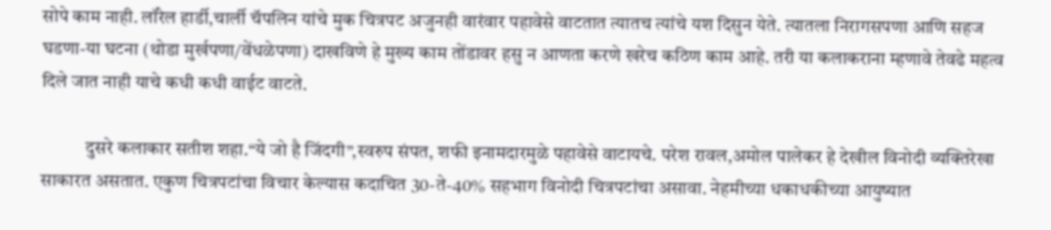सोपे काम नाही. लॉरेल हार्डी,चार्ली चॅपलिन यांचे मुक चित्रपट अजुनही वारंवार पहावेसे वाटतात त्यातच त्यांचे यश दिसुन येते. त्यातला निरागसपणा आणि सहज घडणा-या घटना (थोडा मुर्खपणा/वेंधळेपणा) दाखविणे हे मुख्य काम तोंडावर हसु न आणता करणे खरेच कठिण काम आहे. तरी या कलाकराना म्हणावे तेवढे महत्व दिले जात नाही याचे कधी कधी वाईट वाटते.

            दुसरे कलाकार सतीश शहा.“ये जो है जिंदगी”,स्वरुप संपत, शफी इनामदारमुळे पहावेसे वाटायचे. परेश रावल,अमोल पालेकर हे देखील विनोदी व्यक्तिरेखा साकारत असतात. एकुण चित्रपटांचा विचार केल्यास कदाचित 30-ते-40% सहभाग विनोदी चित्रपटांचा असावा. नेहमीच्या धकाधकीच्या आयुष्यात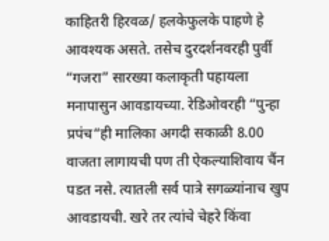काहितरी हिरवळ/ हलकेफुलके पाहणे हे आवश्यक असते. तसेच दुरदर्शनवरही पुर्वी “गजरा” सारख्या कलाकृती पहायला मनापासुन आवडायच्या. रेडिओवरही “पुन्हा प्रपंच“ही मालिका अगदी सकाळी 8.00 वाजता लागायची पण ती ऐकल्याशिवाय चैंन पडत नसे. त्यातली सर्व पात्रे सगळ्यांनाच खुप आवडायची. खरे तर त्यांचे चेहरे किंवा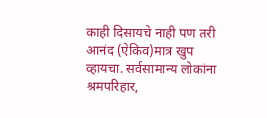काही दिसायचे नाही पण तरी आनंद (ऐकिव)मात्र खुप व्हायचा. सर्वसामान्य लोकांना श्रमपरिहार,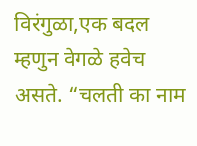विरंगुळा,एक बदल म्हणुन वेगळे हवेच असते. “चलती का नाम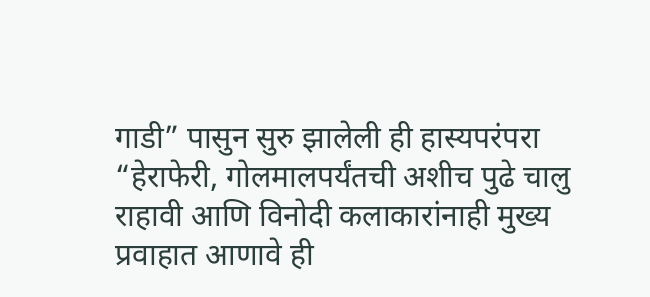गाडी” पासुन सुरु झालेली ही हास्यपरंपरा “हेराफेरी, गोलमालपर्यंतची अशीच पुढे चालु राहावी आणि विनोदी कलाकारांनाही मुख्य प्रवाहात आणावे ही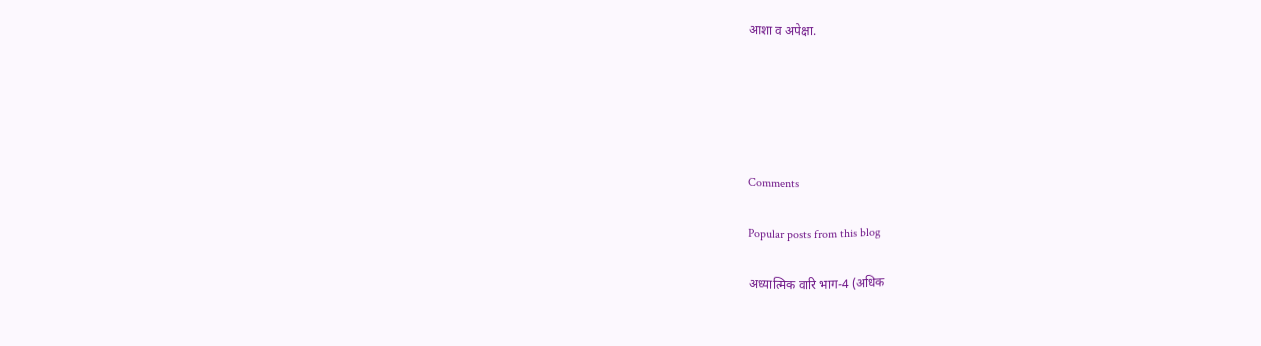आशा व अपेक्षा.





Comments

Popular posts from this blog

अध्यात्मिक वारि भाग-4 (अधिक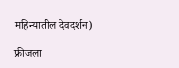महिन्यातील देवदर्शन)

फ्रीजला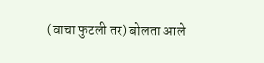(वाचा फुटली तर) बोलता आले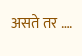असते तर ….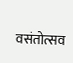वसंतोत्सव